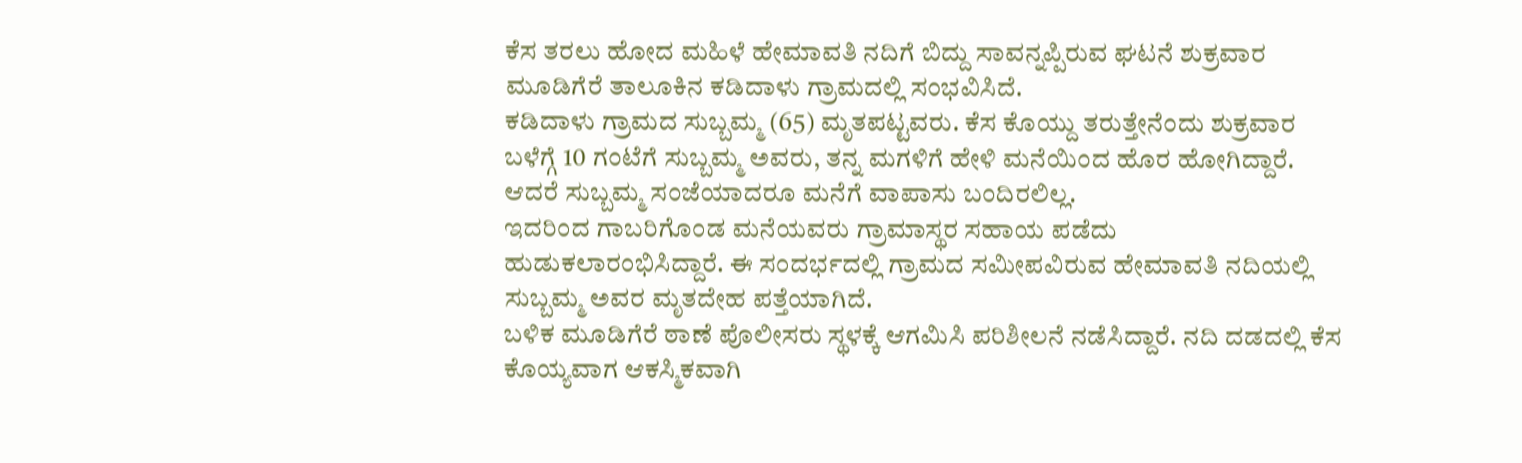ಕೆಸ ತರಲು ಹೋದ ಮಹಿಳೆ ಹೇಮಾವತಿ ನದಿಗೆ ಬಿದ್ದು ಸಾವನ್ನಪ್ಪಿರುವ ಘಟನೆ ಶುಕ್ರವಾರ ಮೂಡಿಗೆರೆ ತಾಲೂಕಿನ ಕಡಿದಾಳು ಗ್ರಾಮದಲ್ಲಿ ಸಂಭವಿಸಿದೆ.
ಕಡಿದಾಳು ಗ್ರಾಮದ ಸುಬ್ಬಮ್ಮ (65) ಮೃತಪಟ್ಟವರು. ಕೆಸ ಕೊಯ್ದು ತರುತ್ತೇನೆಂದು ಶುಕ್ರವಾರ ಬಳೆಗ್ಗೆ 10 ಗಂಟೆಗೆ ಸುಬ್ಬಮ್ಮ ಅವರು, ತನ್ನ ಮಗಳಿಗೆ ಹೇಳಿ ಮನೆಯಿಂದ ಹೊರ ಹೋಗಿದ್ದಾರೆ. ಆದರೆ ಸುಬ್ಬಮ್ಮ ಸಂಜೆಯಾದರೂ ಮನೆಗೆ ವಾಪಾಸು ಬಂದಿರಲಿಲ್ಲ.
ಇದರಿಂದ ಗಾಬರಿಗೊಂಡ ಮನೆಯವರು ಗ್ರಾಮಾಸ್ಥರ ಸಹಾಯ ಪಡೆದು ಹುಡುಕಲಾರಂಭಿಸಿದ್ದಾರೆ. ಈ ಸಂದರ್ಭದಲ್ಲಿ ಗ್ರಾಮದ ಸಮೀಪವಿರುವ ಹೇಮಾವತಿ ನದಿಯಲ್ಲಿ ಸುಬ್ಬಮ್ಮ ಅವರ ಮೃತದೇಹ ಪತ್ತೆಯಾಗಿದೆ.
ಬಳಿಕ ಮೂಡಿಗೆರೆ ಠಾಣೆ ಪೊಲೀಸರು ಸ್ಥಳಕ್ಕೆ ಆಗಮಿಸಿ ಪರಿಶೀಲನೆ ನಡೆಸಿದ್ದಾರೆ. ನದಿ ದಡದಲ್ಲಿ ಕೆಸ ಕೊಯ್ಯವಾಗ ಆಕಸ್ಮಿಕವಾಗಿ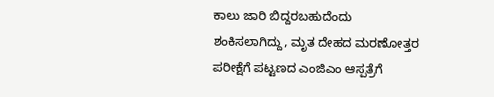ಕಾಲು ಜಾರಿ ಬಿದ್ದರಬಹುದೆಂದು ಶಂಕಿಸಲಾಗಿದ್ದು, ಮೃತ ದೇಹದ ಮರಣೋತ್ತರ ಪರೀಕ್ಷೆಗೆ ಪಟ್ಟಣದ ಎಂಜಿಎಂ ಆಸ್ಪತ್ರೆಗೆ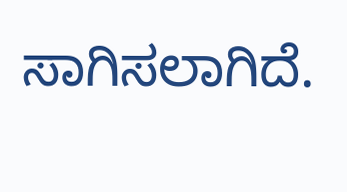ಸಾಗಿಸಲಾಗಿದೆ.